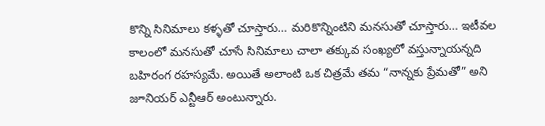కొన్ని సినిమాలు కళ్ళతో చూస్తారు… మరికొన్నింటిని మనసుతో చూస్తారు… ఇటీవల కాలంలో మనసుతో చూసే సినిమాలు చాలా తక్కువ సంఖ్యలో వస్తున్నాయన్నది బహిరంగ రహస్యమే. అయితే అలాంటి ఒక చిత్రమే తమ “నాన్నకు ప్రేమతో” అని జూనియర్ ఎన్టీఆర్ అంటున్నారు.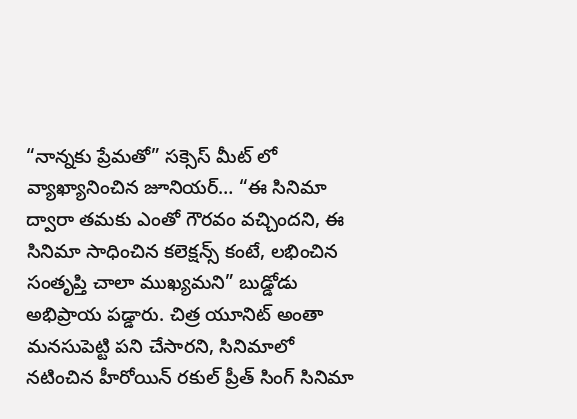“నాన్నకు ప్రేమతో” సక్సెస్ మీట్ లో వ్యాఖ్యానించిన జూనియర్… “ఈ సినిమా ద్వారా తమకు ఎంతో గౌరవం వచ్చిందని, ఈ సినిమా సాధించిన కలెక్షన్స్ కంటే, లభించిన సంతృప్తి చాలా ముఖ్యమని” బుడ్డోడు అభిప్రాయ పడ్డారు. చిత్ర యూనిట్ అంతా మనసుపెట్టి పని చేసారని, సినిమాలో నటించిన హీరోయిన్ రకుల్ ప్రీత్ సింగ్ సినిమా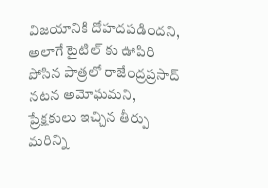విజయానికి దోహదపడిందని, అలాగే టైటిల్ కు ఊపిరి పోసిన పాత్రలో రాజేంద్రప్రసాద్ నటన అమోఘమని, ప్రేక్షకులు ఇచ్చిన తీర్పు మరిన్ని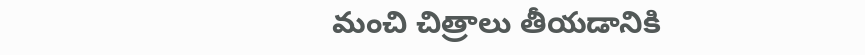మంచి చిత్రాలు తీయడానికి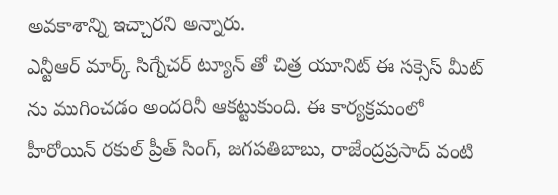అవకాశాన్ని ఇచ్చారని అన్నారు.
ఎన్టీఆర్ మార్క్ సిగ్నేచర్ ట్యూన్ తో చిత్ర యూనిట్ ఈ సక్సెస్ మీట్ ను ముగించడం అందరినీ ఆకట్టుకుంది. ఈ కార్యక్రమంలో హీరోయిన్ రకుల్ ప్రీత్ సింగ్, జగపతిబాబు, రాజేంద్రప్రసాద్ వంటి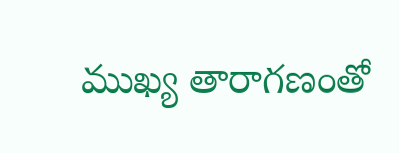ముఖ్య తారాగణంతో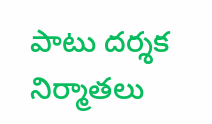పాటు దర్శక నిర్మాతలు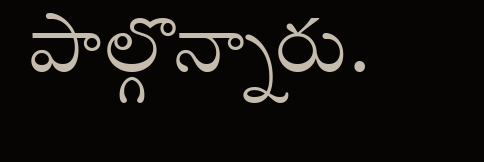పాల్గొన్నారు.